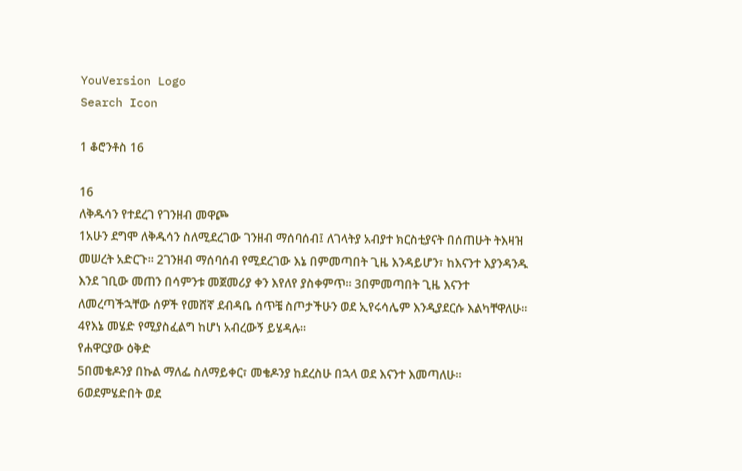YouVersion Logo
Search Icon

1 ቆሮንቶስ 16

16
ለቅዱሳን የተደረገ የገንዘብ መዋጮ
1አሁን ደግሞ ለቅዱሳን ስለሚደረገው ገንዘብ ማሰባሰብ፤ ለገላትያ አብያተ ክርስቲያናት በሰጠሁት ትእዛዝ መሠረት አድርጉ። 2ገንዘብ ማሰባሰብ የሚደረገው እኔ በምመጣበት ጊዜ እንዳይሆን፣ ከእናንተ እያንዳንዱ እንደ ገቢው መጠን በሳምንቱ መጀመሪያ ቀን እየለየ ያስቀምጥ። 3በምመጣበት ጊዜ እናንተ ለመረጣችኋቸው ሰዎች የመሸኛ ደብዳቤ ሰጥቼ ስጦታችሁን ወደ ኢየሩሳሌም እንዲያደርሱ እልካቸዋለሁ። 4የእኔ መሄድ የሚያስፈልግ ከሆነ አብረውኝ ይሄዳሉ።
የሐዋርያው ዕቅድ
5በመቄዶንያ በኩል ማለፌ ስለማይቀር፣ መቄዶንያ ከደረስሁ በኋላ ወደ እናንተ እመጣለሁ። 6ወደምሄድበት ወደ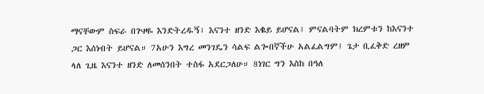ማናቸውም ስፍራ በጕዞዬ እንድትረዱኝ፣ እናንተ ዘንድ እቈይ ይሆናል፤ ምናልባትም ክረምቱን ከእናንተ ጋር እሰነብት ይሆናል። 7አሁን እግረ መንገዴን ሳልፍ ልጐበኛችሁ አልፈልግም፤ ጌታ ቢፈቅድ ረዘም ላለ ጊዜ እናንተ ዘንድ ለመሰንበት ተስፋ አደርጋለሁ። 8ነገር ግን እስከ በዓለ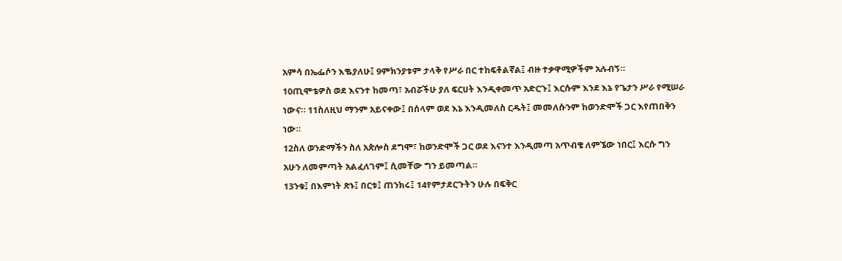አምሳ በኤፌሶን እቈያለሁ፤ 9ምክንያቱም ታላቅ የሥራ በር ተከፍቶልኛል፤ ብዙ ተቃዋሚዎችም አሉብኝ።
10ጢሞቴዎስ ወደ እናንተ ከመጣ፣ አብሯችሁ ያለ ፍርሀት እንዲቀመጥ አድርጉ፤ እርሱም እንደ እኔ የጌታን ሥራ የሚሠራ ነውና። 11ስለዚህ ማንም አይናቀው፤ በሰላም ወደ እኔ እንዲመለስ ርዱት፤ መመለሱንም ከወንድሞች ጋር እየጠበቅን ነው።
12ስለ ወንድማችን ስለ አጵሎስ ደግሞ፣ ከወንድሞች ጋር ወደ እናንተ እንዲመጣ አጥብቄ ለምኜው ነበር፤ እርሱ ግን አሁን ለመምጣት አልፈለገም፤ ሲመቸው ግን ይመጣል።
13ንቁ፤ በእምነት ጽኑ፤ በርቱ፤ ጠንክሩ፤ 14የምታደርጉትን ሁሉ በፍቅር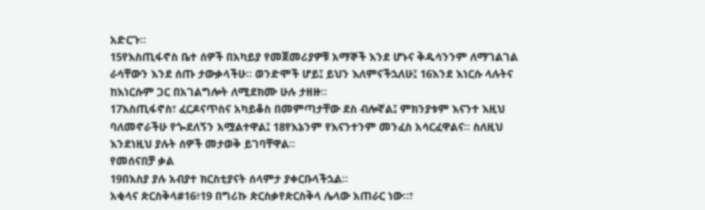አድርጉ።
15የእስጢፋኖስ ቤተ ሰዎች በአካይያ የመጀመሪያዎቹ አማኞች እንደ ሆኑና ቅዱሳንንም ለማገልገል ራሳቸውን እንደ ሰጡ ታውቃላችሁ። ወንድሞች ሆይ፤ ይህን እለምናችኋለሁ፤ 16እንደ እነርሱ ላሉትና ከእነርሱም ጋር በአገልግሎት ለሚደክሙ ሁሉ ታዘዙ።
17እስጢፋኖስ፣ ፈርዶናጥስና አካይቆስ በመምጣታቸው ደስ ብሎኛል፤ ምክንያቱም እናንተ እዚህ ባለመኖራችሁ የጐደለኝን አሟልተዋል፤ 18የእኔንም የእናንተንም መንፈስ አሳርፈዋልና። ስለዚህ እንደነዚህ ያሉት ሰዎች መታወቅ ይገባቸዋል።
የመሰናበቻ ቃል
19በእስያ ያሉ አብያተ ክርስቲያናት ሰላምታ ያቀርቡላችኋል።
አቂላና ጵርስቅላ#16፥19 በግሪኩ ጵርስቃየጵርስቅላ ሌላው አጠራር ነው።፣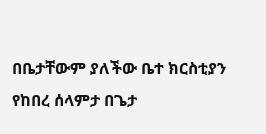በቤታቸውም ያለችው ቤተ ክርስቲያን የከበረ ሰላምታ በጌታ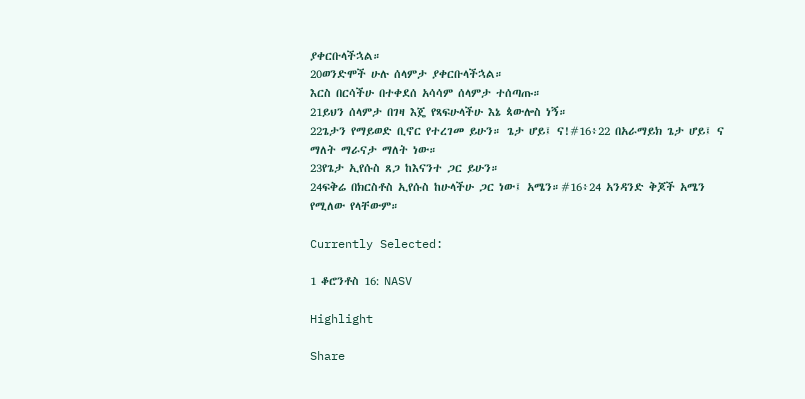ያቀርቡላችኋል።
20ወንድሞች ሁሉ ሰላምታ ያቀርቡላችኋል።
እርስ በርሳችሁ በተቀደሰ አሳሳም ሰላምታ ተሰጣጡ።
21ይህን ሰላምታ በገዛ እጄ የጻፍሁላችሁ እኔ ጳውሎስ ነኝ።
22ጌታን የማይወድ ቢኖር የተረገመ ይሁን። ጌታ ሆይ፤ ና!#16፥22 በአራማይክ ጌታ ሆይ፤ ና ማለት ማራናታ ማለት ነው።
23የጌታ ኢየሱስ ጸጋ ከእናንተ ጋር ይሁን።
24ፍቅሬ በክርስቶስ ኢየሱስ ከሁላችሁ ጋር ነው፤ አሜን።#16፥24 አንዳንድ ቅጆች አሜን የሚለው የላቸውም።

Currently Selected:

1 ቆሮንቶስ 16: NASV

Highlight

Share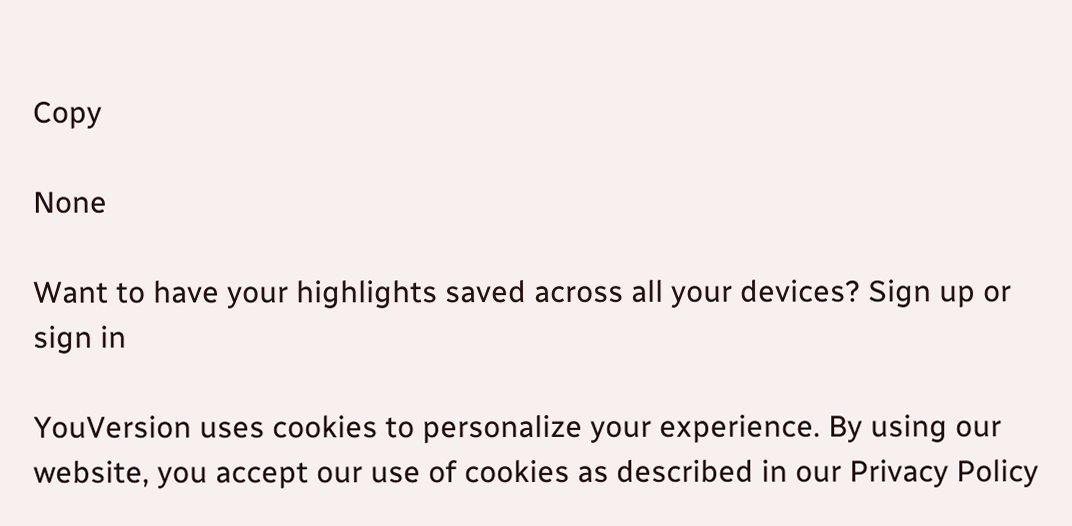Copy

None

Want to have your highlights saved across all your devices? Sign up or sign in

YouVersion uses cookies to personalize your experience. By using our website, you accept our use of cookies as described in our Privacy Policy